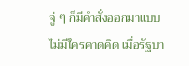จู่ ๆ ก็มีคำสั่งออกมาแบบไม่มีใครคาดคิด เมื่อรัฐบา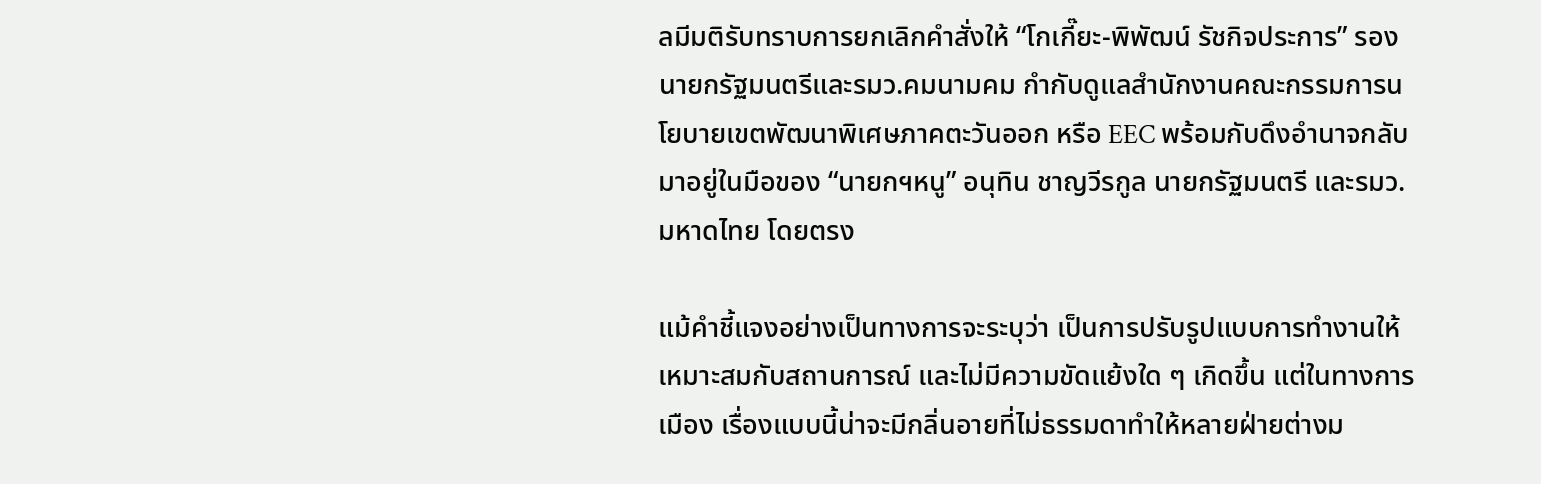ลมีมติรับทราบการยกเลิกคำสั่งให้ “โกเกี๊ยะ-พิพัฒน์ รัชกิจประการ” รองนายกรัฐมนตรีและรมว.คมนามคม กำกับดูแลสำนักงานคณะกรรมการนโยบายเขตพัฒนาพิเศษภาคตะวันออก หรือ EEC พร้อมกับดึงอำนาจกลับมาอยู่ในมือของ “นายกฯหนู” อนุทิน ชาญวีรกูล นายกรัฐมนตรี และรมว.มหาดไทย โดยตรง

แม้คำชี้แจงอย่างเป็นทางการจะระบุว่า เป็นการปรับรูปแบบการทำงานให้เหมาะสมกับสถานการณ์ และไม่มีความขัดแย้งใด ๆ เกิดขึ้น แต่ในทางการเมือง เรื่องแบบนี้น่าจะมีกลิ่นอายที่ไม่ธรรมดาทำให้หลายฝ่ายต่างม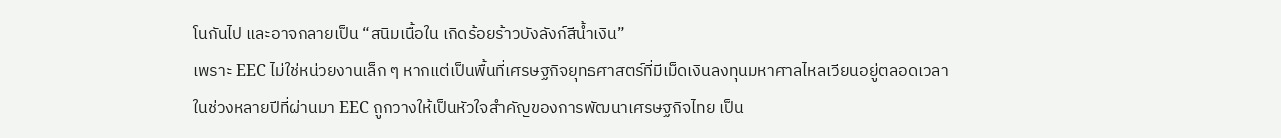โนกันไป และอาจกลายเป็น “สนิมเนื้อใน เกิดร้อยร้าวบังลังก์สีน้ำเงิน”
เพราะ EEC ไม่ใช่หน่วยงานเล็ก ๆ หากแต่เป็นพื้นที่เศรษฐกิจยุทธศาสตร์ที่มีเม็ดเงินลงทุนมหาศาลไหลเวียนอยู่ตลอดเวลา ในช่วงหลายปีที่ผ่านมา EEC ถูกวางให้เป็นหัวใจสำคัญของการพัฒนาเศรษฐกิจไทย เป็น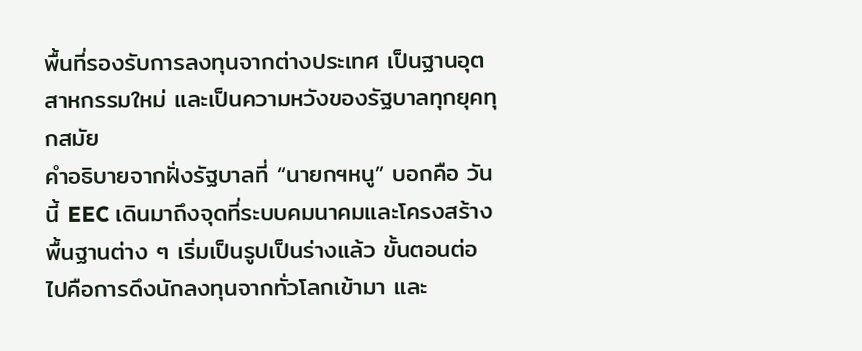พื้นที่รองรับการลงทุนจากต่างประเทศ เป็นฐานอุตสาหกรรมใหม่ และเป็นความหวังของรัฐบาลทุกยุคทุกสมัย
คำอธิบายจากฝั่งรัฐบาลที่ “นายกฯหนู” บอกคือ วันนี้ EEC เดินมาถึงจุดที่ระบบคมนาคมและโครงสร้างพื้นฐานต่าง ๆ เริ่มเป็นรูปเป็นร่างแล้ว ขั้นตอนต่อไปคือการดึงนักลงทุนจากทั่วโลกเข้ามา และ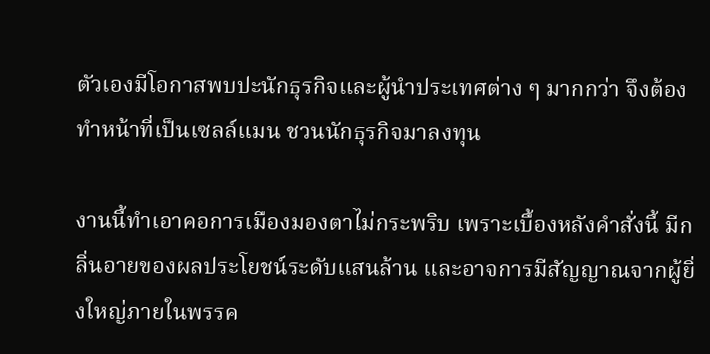ตัวเองมีโอกาสพบปะนักธุรกิจและผู้นำประเทศต่าง ๆ มากกว่า จึงต้องทำหน้าที่เป็นเซลล์แมน ชวนนักธุรกิจมาลงทุน

งานนี้ทำเอาคอการเมืองมองตาไม่กระพริบ เพราะเบื้องหลังคำสั่งนี้ มีกลิ่นอายของผลประโยชน์ระดับแสนล้าน และอาจการมีสัญญาณจากผู้ยิ่งใหญ่ภายในพรรค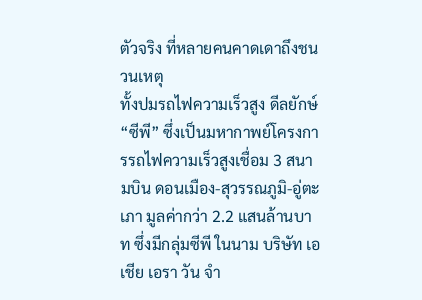ตัวจริง ที่หลายคนคาดเดาถึงชนวนเหตุ
ทั้งปมรถไฟความเร็วสูง ดีลยักษ์ “ซีพี” ซึ่งเป็นมหากาพย์โครงการรถไฟความเร็วสูงเชื่อม 3 สนามบิน ดอนเมือง-สุวรรณภูมิ-อู่ตะเภา มูลค่ากว่า 2.2 แสนล้านบาท ซึ่งมีกลุ่มซีพี ในนาม บริษัท เอเชีย เอรา วัน จำ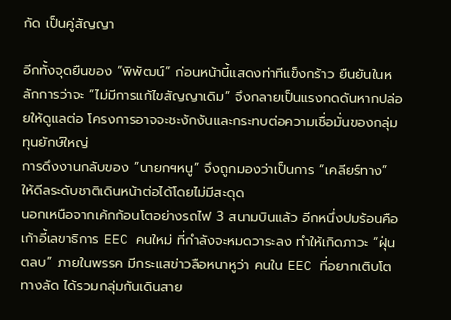กัด เป็นคู่สัญญา

อีกทั้งจุดยืนของ “พิพัฒน์” ก่อนหน้านี้แสดงท่าทีแข็งกร้าว ยืนยันในหลักการว่าจะ “ไม่มีการแก้ไขสัญญาเดิม” จึงกลายเป็นแรงกดดันหากปล่อยให้ดูแลต่อ โครงการอาจจะชะงักงันและกระทบต่อความเชื่อมั่นของกลุ่มทุนยักษ์ใหญ่
การดึงงานกลับของ ”นายกฯหนู” จึงถูกมองว่าเป็นการ “เคลียร์ทาง” ให้ดีลระดับชาติเดินหน้าต่อได้โดยไม่มีสะดุด
นอกเหนือจากเค้กก้อนโตอย่างรถไฟ 3 สนามบินแล้ว อีกหนึ่งปมร้อนคือ เก้าอี้เลขาธิการ EEC คนใหม่ ที่กำลังจะหมดวาระลง ทำให้เกิดภาวะ “ฝุ่นตลบ” ภายในพรรค มีกระแสข่าวลือหนาหูว่า คนใน EEC ที่อยากเติบโตทางลัด ได้รวมกลุ่มกันเดินสาย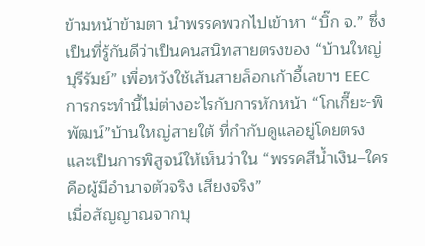ข้ามหน้าข้ามตา นำพรรคพวกไปเข้าหา “บิ๊ก จ.” ซึ่งเป็นที่รู้กันดีว่าเป็นคนสนิทสายตรงของ “บ้านใหญ่บุรีรัมย์” เพื่อหวังใช้เส้นสายล็อกเก้าอี้เลขาฯ EEC
การกระทำนี้ไม่ต่างอะไรกับการหักหน้า “โกเกี๊ยะ-พิพัฒน์”บ้านใหญ่สายใต้ ที่กำกับดูแลอยู่โดยตรง และเป็นการพิสูจน์ให้เห็นว่าใน “พรรคสีน้ำเงิน–ใครคือผู้มีอำนาจตัวจริง เสียงจริง”
เมื่อสัญญาณจากบุ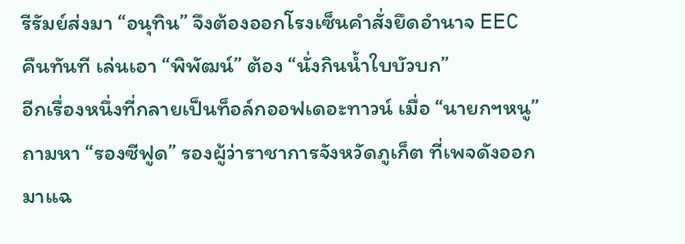รีรัมย์ส่งมา “อนุทิน” จึงต้องออกโรงเซ็นคำสั่งยึดอำนาจ EEC คืนทันที เล่นเอา “พิพัฒน์” ต้อง “นั่งกินน้ำใบบัวบก”
อีกเรื่องหนึ่งที่กลายเป็นท็อล์กออฟเดอะทาวน์ เมื่อ “นายกฯหนู” ถามหา “รองซีฟูด” รองผู้ว่าราชาการจังหวัดภูเก็ต ที่เพจดังออกมาแฉ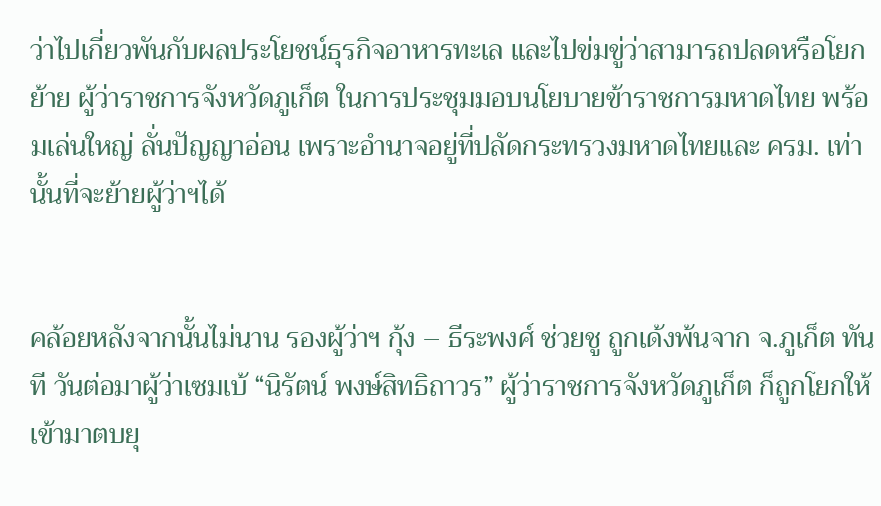ว่าไปเกี่ยวพันกับผลประโยชน์ธุรกิจอาหารทะเล และไปข่มขู่ว่าสามารถปลดหรือโยกย้าย ผู้ว่าราชการจังหวัดภูเก็ต ในการประชุมมอบนโยบายข้าราชการมหาดไทย พร้อมเล่นใหญ่ ลั่นปัญญาอ่อน เพราะอำนาจอยู่ที่ปลัดกระทรวงมหาดไทยและ ครม. เท่านั้นที่จะย้ายผู้ว่าฯได้


คล้อยหลังจากนั้นไม่นาน รองผู้ว่าฯ กุ้ง – ธีระพงศ์ ช่วยชู ถูกเด้งพ้นจาก จ.ภูเก็ต ทันที วันต่อมาผู้ว่าเซมเบ้ “นิรัตน์ พงษ์สิทธิถาวร” ผู้ว่าราชการจังหวัดภูเก็ต ก็ถูกโยกให้เข้ามาตบยุ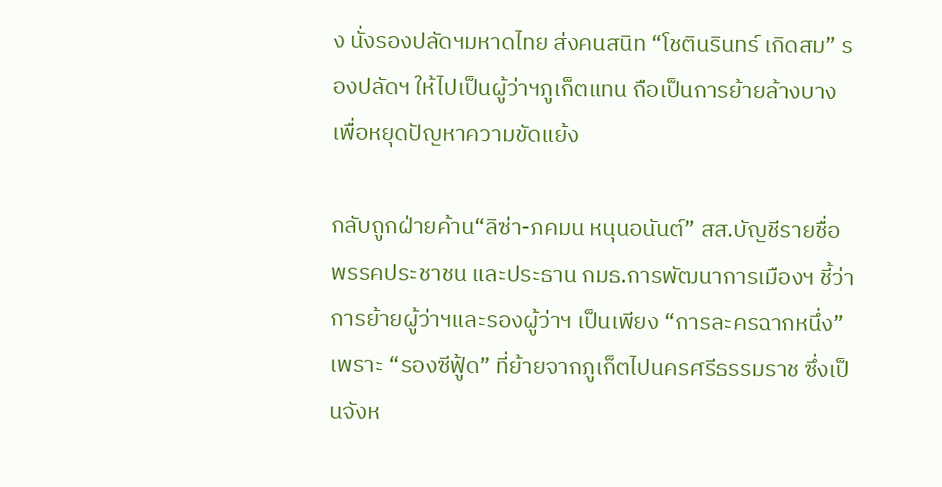ง นั่งรองปลัดฯมหาดไทย ส่งคนสนิท “โชตินรินทร์ เกิดสม” รองปลัดฯ ให้ไปเป็นผู้ว่าฯภูเก็ตแทน ถือเป็นการย้ายล้างบางเพื่อหยุดปัญหาความขัดแย้ง

กลับถูกฝ่ายค้าน“ลิซ่า-ภคมน หนุนอนันต์” สส.บัญชีรายชื่อ พรรคประชาชน และประธาน กมธ.การพัฒนาการเมืองฯ ชี้ว่าการย้ายผู้ว่าฯและรองผู้ว่าฯ เป็นเพียง “การละครฉากหนึ่ง” เพราะ “รองซีฟู้ด” ที่ย้ายจากภูเก็ตไปนครศรีธรรมราช ซึ่งเป็นจังห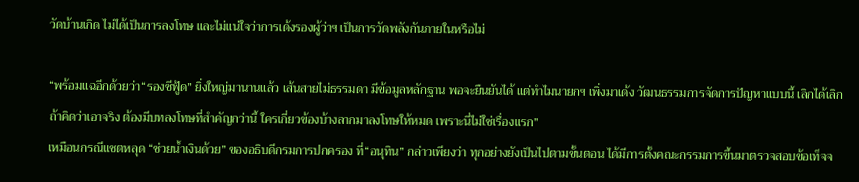วัดบ้านเกิด ไม่ได้เป็นการลงโทษ และไม่แน่ใจว่าการเด้งรองผู้ว่าฯ เป็นการวัดพลังกันภายในหรือไม่

“พร้อมแฉอีกด้วยว่า“รองซีฟู้ด” ยิ่งใหญ่มานานแล้ว เส้นสายไม่ธรรมดา มีข้อมูลหลักฐาน พอจะยืนยันได้ แต่ทำไมนายกฯ เพิ่งมาเด้ง วัฒนธรรมการจัดการปัญหาแบบนี้ เลิกได้เลิก ถ้าคิดว่าเอาจริง ต้องมีบทลงโทษที่สำคัญกว่านี้ ใครเกี่ยวข้องบ้างลากมาลงโทษให้หมด เพราะนี่ไม่ใช่เรื่องแรก”
เหมือนกรณีแชตหลุด “ช่วยน้ำเงินด้วย” ของอธิบดีกรมการปกครอง ที่“อนุทิน” กล่าวเพียงว่า ทุกอย่างยังเป็นไปตามขั้นตอน ได้มีการตั้งคณะกรรมการขึ้นมาตรวจสอบข้อเท็จจ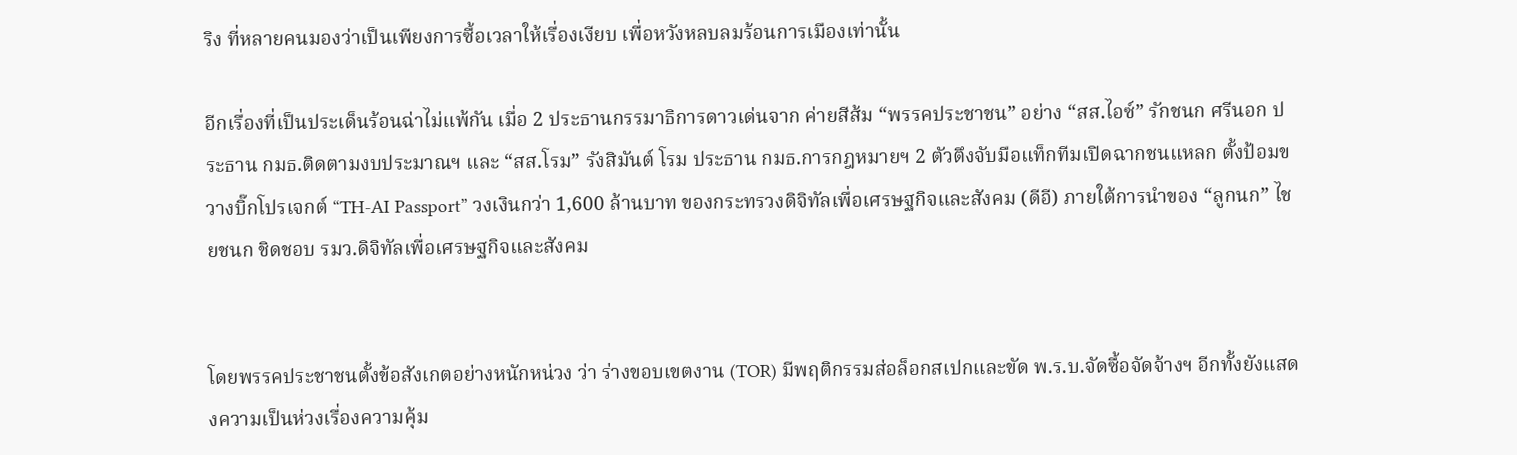ริง ที่หลายคนมองว่าเป็นเพียงการซื้อเวลาให้เรื่องเงียบ เพื่อหวังหลบลมร้อนการเมืองเท่านั้น

อีกเรื่องที่เป็นประเด็นร้อนฉ่าไม่แพ้กัน เมื่อ 2 ประธานกรรมาธิการดาวเด่นจาก ค่ายสีส้ม “พรรคประชาชน” อย่าง “สส.ไอซ์” รักชนก ศรีนอก ประธาน กมธ.ติดตามงบประมาณฯ และ “สส.โรม” รังสิมันต์ โรม ประธาน กมธ.การกฎหมายฯ 2 ตัวตึงจับมือแท็กทีมเปิดฉากชนแหลก ตั้งป้อมขวางบิ๊กโปรเจกต์ “TH-AI Passport” วงเงินกว่า 1,600 ล้านบาท ของกระทรวงดิจิทัลเพื่อเศรษฐกิจและสังคม (ดีอี) ภายใต้การนำของ “ลูกนก” ไชยชนก ชิดชอบ รมว.ดิจิทัลเพื่อเศรษฐกิจและสังคม


โดยพรรคประชาชนตั้งข้อสังเกตอย่างหนักหน่วง ว่า ร่างขอบเขตงาน (TOR) มีพฤติกรรมส่อล็อกสเปกและขัด พ.ร.บ.จัดซื้อจัดจ้างฯ อีกทั้งยังแสดงความเป็นห่วงเรื่องความคุ้ม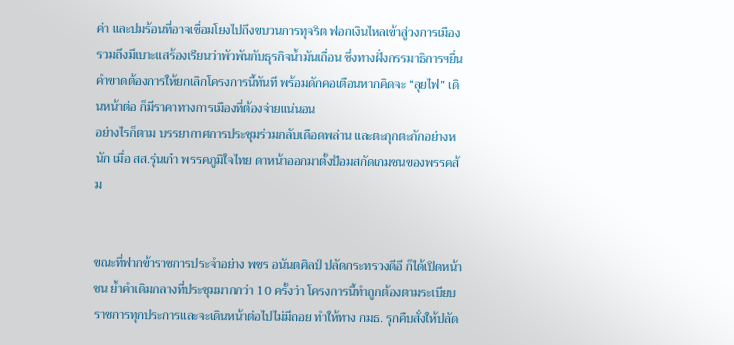ค่า และปมร้อนที่อาจเชื่อมโยงไปถึงขบวนการทุจริต ฟอกเงินไหลเข้าสู่วงการเมือง รวมถึงมีเบาะแสร้องเรียนว่าพัวพันกับธุรกิจน้ำมันเถื่อน ซึ่งทางฝั่งกรรมาธิการฯยื่นคำขาดต้องการให้ยกเลิกโครงการนี้ทันที พร้อมดักคอเตือนหากคิดจะ “ลุยไฟ” เดินหน้าต่อ ก็มีราคาทางการเมืองที่ต้องจ่ายแน่นอน
อย่างไรก็ตาม บรรยากาศการประชุมร่วมกลับเดือดพล่าน และตะกุกตะกักอย่างหนัก เมื่อ สส.รุ่นเก๋า พรรคภูมิใจไทย ดาหน้าออกมาตั้งป้อมสกัดเกมชนของพรรคส้ม


ขณะที่ฟากข้าราชการประจำอย่าง พชร อนันตศิลป์ ปลัดกระทรวงดีอี ก็ได้เปิดหน้าชน ย้ำคำเดิมกลางที่ประชุมมากกว่า 10 ครั้งว่า โครงการนี้ทำถูกต้องตามระเบียบราชการทุกประการและจะเดินหน้าต่อไปไม่มีถอย ทำให้ทาง กมธ. รุกคืบสั่งให้ปลัด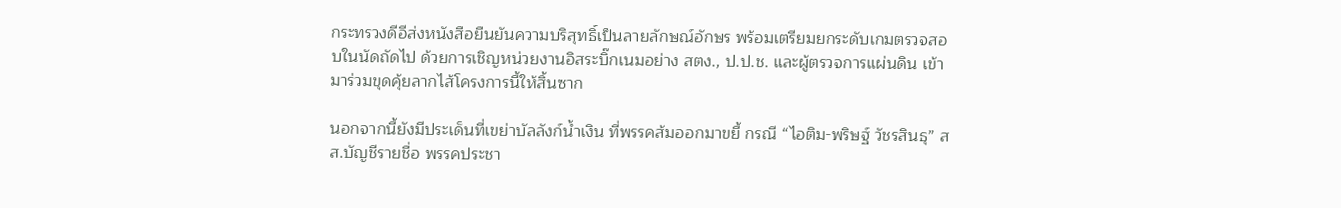กระทรวงดีอีส่งหนังสือยืนยันความบริสุทธิ์เป็นลายลักษณ์อักษร พร้อมเตรียมยกระดับเกมตรวจสอบในนัดถัดไป ด้วยการเชิญหน่วยงานอิสระบิ๊กเนมอย่าง สตง., ป.ป.ช. และผู้ตรวจการแผ่นดิน เข้ามาร่วมขุดคุ้ยลากไส้โครงการนี้ให้สิ้นซาก

นอกจากนี้ยังมีประเด็นที่เขย่าบัลลังก์น้ำเงิน ที่พรรคส้มออกมาขยี้ กรณี “ไอติม-พริษฐ์ วัชรสินธุ” สส.บัญชีรายชื่อ พรรคประชา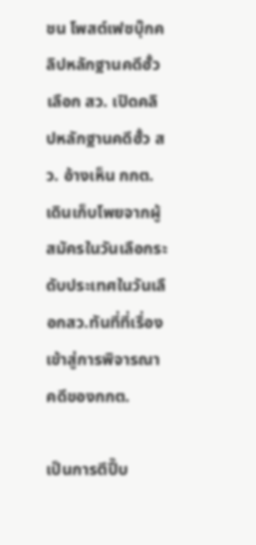ชน โพสต์เฟซบุ๊กคลิปหลักฐานคดีฮั้วเลือก สว. เปิดคลิปหลักฐานคดีฮั้ว สว. อ้างเห็น กกต. เดินเก็บโพยจากผู้สมัครในวันเลือกระดับประเทศในวันเลือกสว.ทันที่ที่เรื่องเข้าสู่การพิจารณาคดีของกกต.

เป็นการตีปี๊บ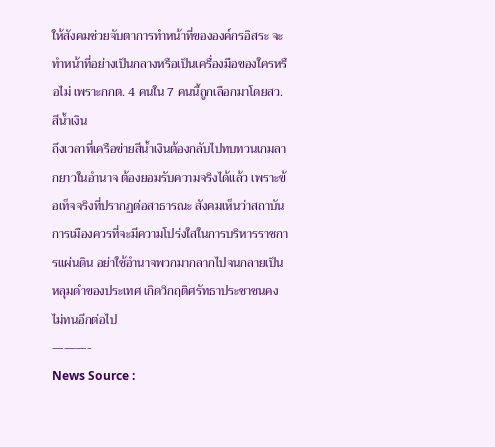ให้สังคมช่วยจับตาการทำหน้าที่ขององค์กรอิสระ จะทำหน้าที่อย่างเป็นกลางหรือเป็นเครื่องมือของใครหรือไม่ เพราะกกต. 4 คนใน 7 คนนี้ถูกเลือกมาโดยสว.สีน้ำเงิน
ถึงเวลาที่เครือข่ายสีน้ำเงินต้องกลับไปทบทวนเกมลากยาวในอำนาจ ต้องยอมรับความจริงได้แล้ว เพราะข้อเท็จจริงที่ปรากฏต่อสาธารณะ สังคมเห็นว่าสถาบันการเมืองควรที่จะมีความโปร่งใสในการบริหารราชการแผ่นดิน อย่าใช้อำนาจพวกมากลากไปจนกลายเป็นหลุมดำของประเทศ เกิดวิกฤติศรัทธาประชาชนคงไม่ทนอีกต่อไป
———-
News Source :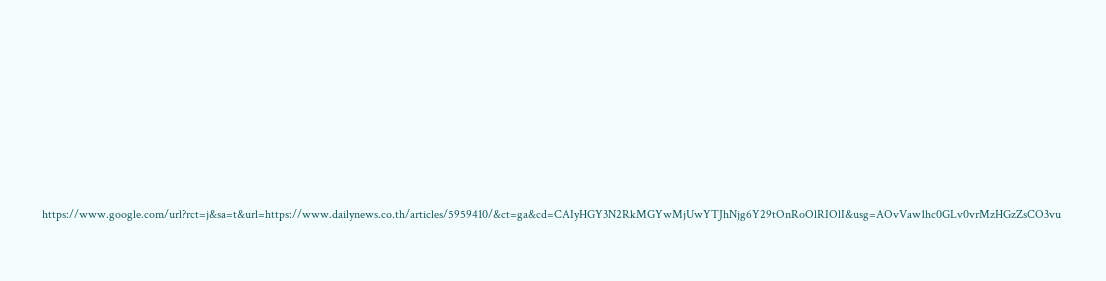https://www.google.com/url?rct=j&sa=t&url=https://www.dailynews.co.th/articles/5959410/&ct=ga&cd=CAIyHGY3N2RkMGYwMjUwYTJhNjg6Y29tOnRoOlRIOlI&usg=AOvVaw1hc0GLv0vrMzHGzZsCO3vu